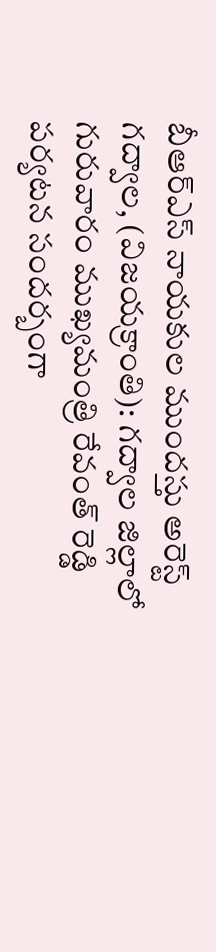బీఆర్ఎస్ నాయకుల ముందస్తు అరెస్ట్
గద్వాల, (విజయక్రాంతి): గద్వాల జిల్లాలో గురువారం ముఖ్యమంత్రి రేవంత్ రెడ్డి పర్యటన సందర్బంగా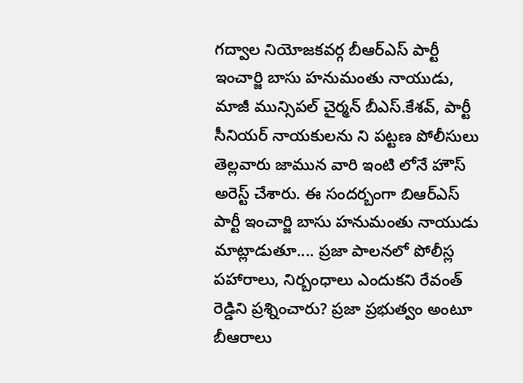గద్వాల నియోజకవర్గ బీఆర్ఎస్ పార్టీ ఇంచార్జి బాసు హనుమంతు నాయుడు, మాజీ మున్సిపల్ చైర్మన్ బీఎస్.కేశవ్, పార్టీ సీనియర్ నాయకులను ని పట్టణ పోలీసులు తెల్లవారు జామున వారి ఇంటి లోనే హౌస్ అరెస్ట్ చేశారు. ఈ సందర్బంగా బిఆర్ఎస్ పార్టీ ఇంచార్జి బాసు హనుమంతు నాయుడు మాట్లాడుతూ.... ప్రజా పాలనలో పోలీస్ల పహారాలు, నిర్బంధాలు ఎందుకని రేవంత్ రెడ్డిని ప్రశ్నించారు? ప్రజా ప్రభుత్వం అంటూ బీఆరాలు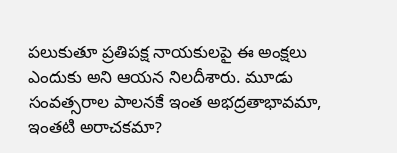పలుకుతూ ప్రతిపక్ష నాయకులపై ఈ అంక్షలు ఎందుకు అని ఆయన నిలదీశారు. మూడు సంవత్సరాల పాలనకే ఇంత అభద్రతాభావమా, ఇంతటి అరాచకమా?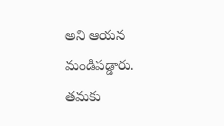అని ఆయన మండిపడ్డారు. తమకు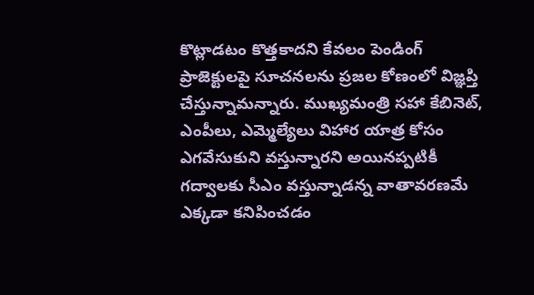కొట్లాడటం కొత్తకాదని కేవలం పెండింగ్ ప్రాజెక్టులపై సూచనలను ప్రజల కోణంలో విజ్ఞప్తి చేస్తున్నామన్నారు. ముఖ్యమంత్రి సహా కేబినెట్, ఎంపీలు, ఎమ్మెల్యేలు విహార యాత్ర కోసం ఎగవేసుకుని వస్తున్నారని అయినప్పటికీ గద్వాలకు సీఎం వస్తున్నాడన్న వాతావరణమే ఎక్కడా కనిపించడం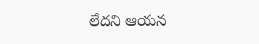లేదని ఆయన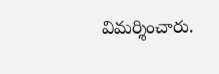విమర్శించారు.